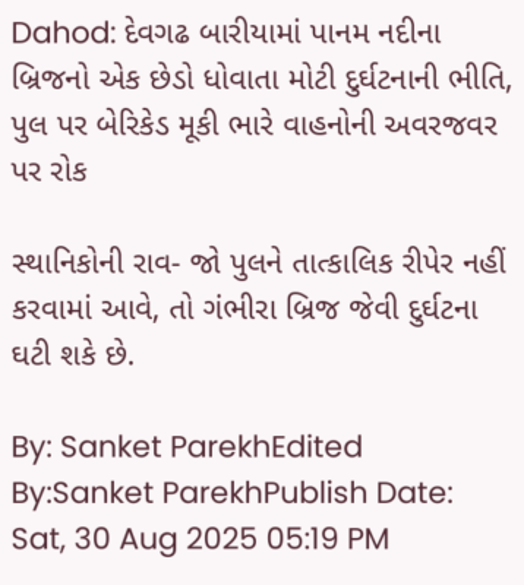Dahod: દેવગઢ બારીયામાં પાનમ નદીના બ્રિજનો એક છેડો ધોવાતા મોટી દુર્ઘટનાની ભીતિ, પુલ પર બેરિકેડ મૂકી ભારે વાહનોની અવરજવર પર રોક

સ્થાનિકોની રાવ- જો પુલને તાત્કાલિક રીપેર નહીં કરવામાં આવે, તો ગંભીરા બ્રિજ જેવી દુર્ઘટના ઘટી શકે છે.

By: Sanket ParekhEdited By:Sanket ParekhPublish Date: Sat, 30 Aug 2025 05:19 PM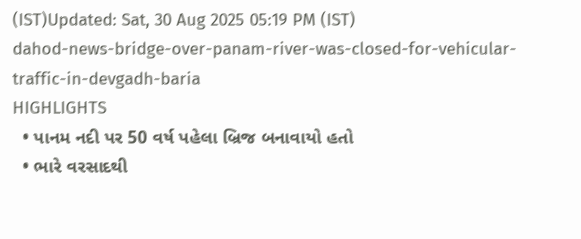(IST)Updated: Sat, 30 Aug 2025 05:19 PM (IST)
dahod-news-bridge-over-panam-river-was-closed-for-vehicular-traffic-in-devgadh-baria
HIGHLIGHTS
  • પાનમ નદી પર 50 વર્ષ પહેલા બ્રિજ બનાવાયો હતો
  • ભારે વરસાદથી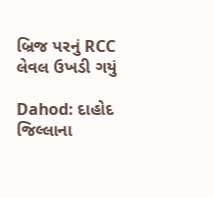બ્રિજ પરનું RCC લેવલ ઉખડી ગયું

Dahod: દાહોદ જિલ્લાના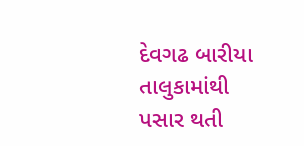દેવગઢ બારીયા તાલુકામાંથી પસાર થતી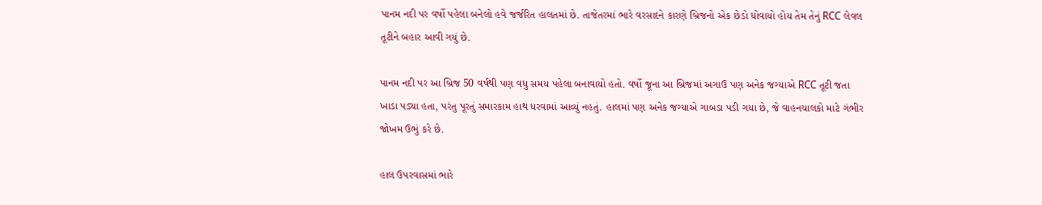પાનમ નદી પર વર્ષો પહેલા બનેલો હવે જર્જરિત હાલતમાં છે. તાજેતરમાં ભારે વરસાદને કારણે બ્રિજનો એક છેડો ધોવાયો હોય તેમ તેનું RCC લેવલ તૂટીને બહાર આવી ગયું છે.

પાનમ નદી પર આ બ્રિજ 50 વર્ષથી પણ વધુ સમય પહેલા બનાવાયો હતો. વર્ષો જૂના આ બ્રિજમાં અગાઉ પણ અનેક જગ્યાએ RCC તૂટી જતા ખાડા પડ્યા હતા, પરંતુ પૂરતું સમારકામ હાથ ધરવામાં આવ્યું નહતું. હાલમાં પણ અનેક જગ્યાએ ગાબડા પડી ગયા છે, જે વાહનચાલકો માટે ગંભીર જોખમ ઉભું કરે છે.

હાલ ઉપરવાસમાં ભારે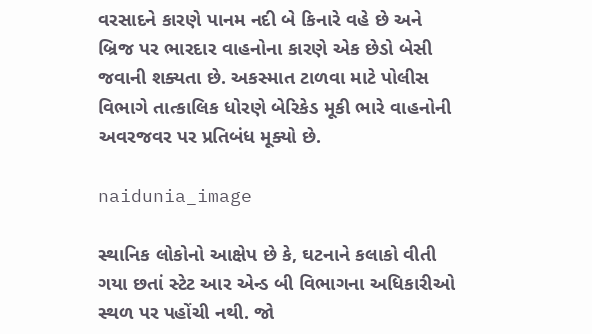વરસાદને કારણે પાનમ નદી બે કિનારે વહે છે અને બ્રિજ પર ભારદાર વાહનોના કારણે એક છેડો બેસી જવાની શક્યતા છે. અકસ્માત ટાળવા માટે પોલીસ વિભાગે તાત્કાલિક ધોરણે બેરિકેડ મૂકી ભારે વાહનોની અવરજવર પર પ્રતિબંધ મૂક્યો છે.

naidunia_image

સ્થાનિક લોકોનો આક્ષેપ છે કે, ઘટનાને કલાકો વીતી ગયા છતાં સ્ટેટ આર એન્ડ બી વિભાગના અધિકારીઓ સ્થળ પર પહોંચી નથી. જો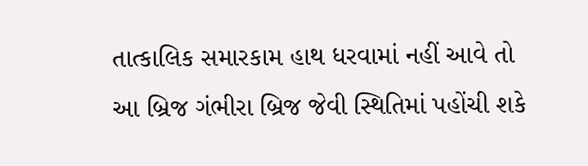તાત્કાલિક સમારકામ હાથ ધરવામાં નહીં આવે તો આ બ્રિજ ગંભીરા બ્રિજ જેવી સ્થિતિમાં પહોંચી શકે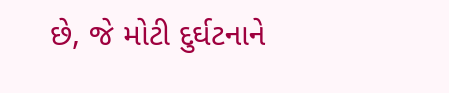છે, જે મોટી દુર્ઘટનાને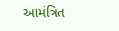આમંત્રિત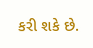કરી શકે છે.